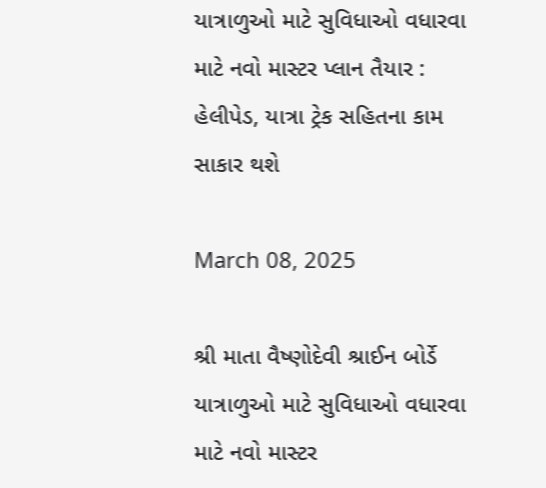યાત્રાળુઓ માટે સુવિધાઓ વધારવા માટે નવો માસ્ટર પ્લાન તૈયાર : હેલીપેડ, યાત્રા ટ્રેક સહિતના કામ સાકાર થશે

March 08, 2025

શ્રી માતા વૈષ્ણોદેવી શ્રાઈન બોર્ડે યાત્રાળુઓ માટે સુવિધાઓ વધારવા માટે નવો માસ્ટર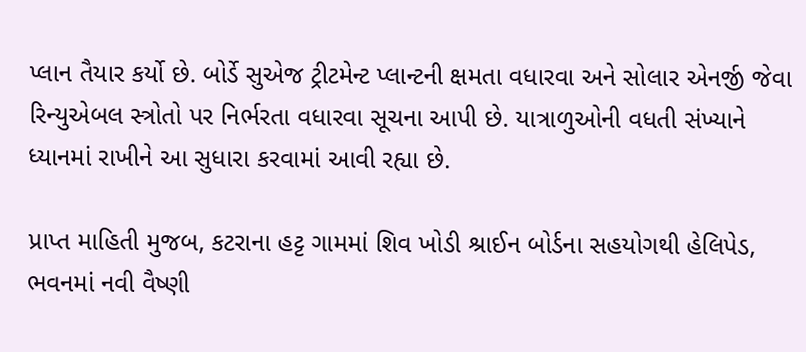પ્લાન તૈયાર કર્યો છે. બોર્ડે સુએજ ટ્રીટમેન્ટ પ્લાન્ટની ક્ષમતા વધારવા અને સોલાર એનર્જી જેવા રિન્યુએબલ સ્ત્રોતો પર નિર્ભરતા વધારવા સૂચના આપી છે. યાત્રાળુઓની વધતી સંખ્યાને ધ્યાનમાં રાખીને આ સુધારા કરવામાં આવી રહ્યા છે.

પ્રાપ્ત માહિતી મુજબ, કટરાના હટ્ટ ગામમાં શિવ ખોડી શ્રાઈન બોર્ડના સહયોગથી હેલિપેડ, ભવનમાં નવી વૈષ્ણી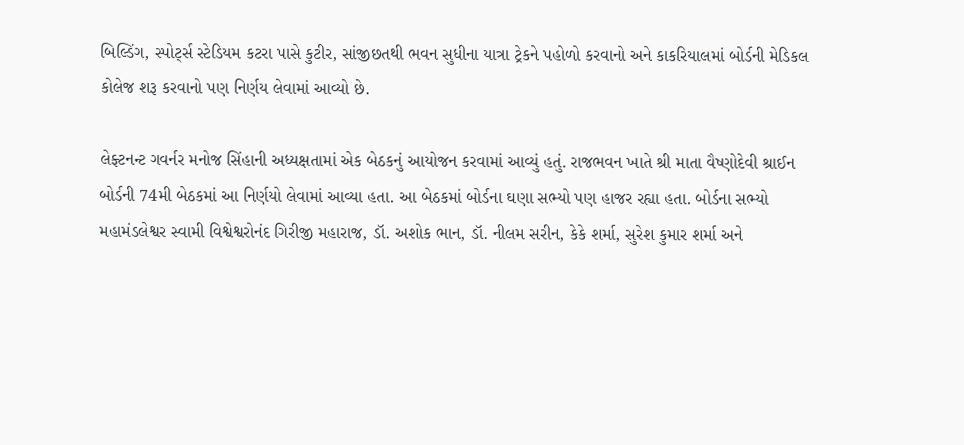બિલ્ડિંગ, સ્પોર્ટ્સ સ્ટેડિયમ કટરા પાસે કુટીર, સાંજીછતથી ભવન સુધીના યાત્રા ટ્રેકને પહોળો કરવાનો અને કાકરિયાલમાં બોર્ડની મેડિકલ કોલેજ શરૂ કરવાનો પણ નિર્ણય લેવામાં આવ્યો છે.

લેફ્ટનન્ટ ગવર્નર મનોજ સિંહાની અધ્યક્ષતામાં એક બેઠકનું આયોજન કરવામાં આવ્યું હતું. રાજભવન ખાતે શ્રી માતા વૈષ્ણોદેવી શ્રાઈન બોર્ડની 74મી બેઠકમાં આ નિર્ણયો લેવામાં આવ્યા હતા. આ બેઠકમાં બોર્ડના ઘણા સભ્યો પણ હાજર રહ્યા હતા. બોર્ડના સભ્યો મહામંડલેશ્વર સ્વામી વિશ્વેશ્વરોનંદ ગિરીજી મહારાજ, ડૉ. અશોક ભાન, ડૉ. નીલમ સરીન, કેકે શર્મા, સુરેશ કુમાર શર્મા અને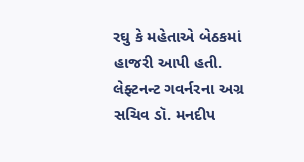રઘુ કે મહેતાએ બેઠકમાં હાજરી આપી હતી. લેફ્ટનન્ટ ગવર્નરના અગ્ર સચિવ ડૉ. મનદીપ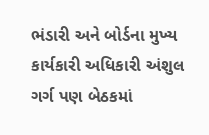ભંડારી અને બોર્ડના મુખ્ય કાર્યકારી અધિકારી અંશુલ ગર્ગ પણ બેઠકમાં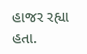હાજર રહ્યા હતા.